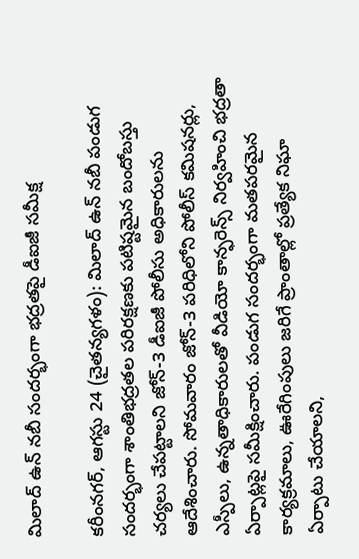మిలాద్‌ ఉన్‌ నబీ సందర్భంగా భద్రతపై డీఐజీ సమీక్ష

కరీంనగర్, ఆగస్టు 24 (చైతన్యగళం): మిలాద్‌ ఉన్‌ నబీ పండుగ సందర్భంగా శాంతిభద్రతల పరిరక్షణకు పటిష్టమైన బందోబస్తు చర్యలు చేపట్టాలని జోన్‌-3 డీఐజీ పోలీసు అధికారులను ఆదేశించారు. సోమవారం జోన్‌-3 పరిధిలోని పోలీస్‌ కమిషనర్లు, ఎస్పీలు, ఉన్నతాధికారులతో వీడియో కాన్ఫరెన్స్‌ నిర్వహించి భద్రతా ఏర్పాట్లపై సమీక్షించారు. పండుగ సందర్భంగా మతపరమైన కార్యక్రమాలు, ఊరేగింపులు జరిగే ప్రాంతాల్లో ప్రత్యేక నిఘా ఏర్పాటు చేయాలని,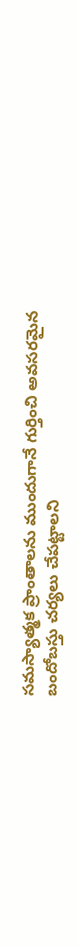సమస్యాత్మక ప్రాంతాలను ముందుగానే గుర్తించి అవసరమైన బందోబస్తు చర్యలు చేపట్టాలని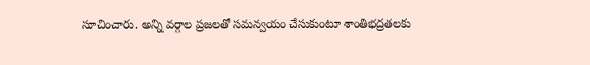సూచించారు. అన్ని వర్గాల ప్రజలతో సమన్వయం చేసుకుంటూ శాంతిభద్రతలకు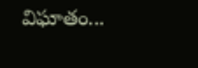విఘాతం...